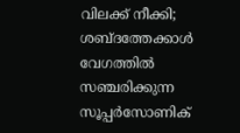വിലക്ക് നീക്കി; ശബ്ദത്തേക്കാൾ വേഗത്തിൽ സഞ്ചരിക്കുന്ന സൂപ്പർസോണിക്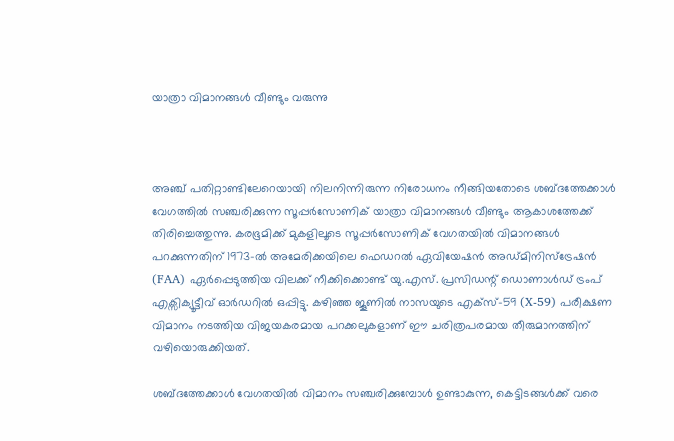യാത്രാ വിമാനങ്ങൾ വീണ്ടും വരുന്നു



അഞ്ച് പതിറ്റാണ്ടിലേറെയായി നിലനിന്നിരുന്ന നിരോധനം നീങ്ങിയതോടെ ശബ്ദത്തേക്കാൾ വേഗത്തിൽ സഞ്ചരിക്കുന്ന സൂപ്പർസോണിക് യാത്രാ വിമാനങ്ങൾ വീണ്ടും ആകാശത്തേക്ക് തിരിച്ചെത്തുന്നു. കരഭൂമിക്ക് മുകളിലൂടെ സൂപ്പർസോണിക് വേഗതയിൽ വിമാനങ്ങൾ പറക്കുന്നതിന് 1973-ൽ അമേരിക്കയിലെ ഫെഡറൽ ഏവിയേഷൻ അഡ്മിനിസ്‌ട്രേഷൻ (FAA) ഏർപ്പെടുത്തിയ വിലക്ക് നീക്കിക്കൊണ്ട് യു.എസ്. പ്രസിഡന്റ് ഡൊണാൾഡ് ട്രംപ് എക്സിക്യൂട്ടീവ് ഓർഡറിൽ ഒപ്പിട്ടു. കഴിഞ്ഞ ജൂണിൽ നാസയുടെ എക്സ്-59 (X-59) പരീക്ഷണ വിമാനം നടത്തിയ വിജയകരമായ പറക്കലുകളാണ് ഈ ചരിത്രപരമായ തീരുമാനത്തിന് വഴിയൊരുക്കിയത്.

ശബ്ദത്തേക്കാൾ വേഗതയിൽ വിമാനം സഞ്ചരിക്കുമ്പോൾ ഉണ്ടാകുന്ന, കെട്ടിടങ്ങൾക്ക് വരെ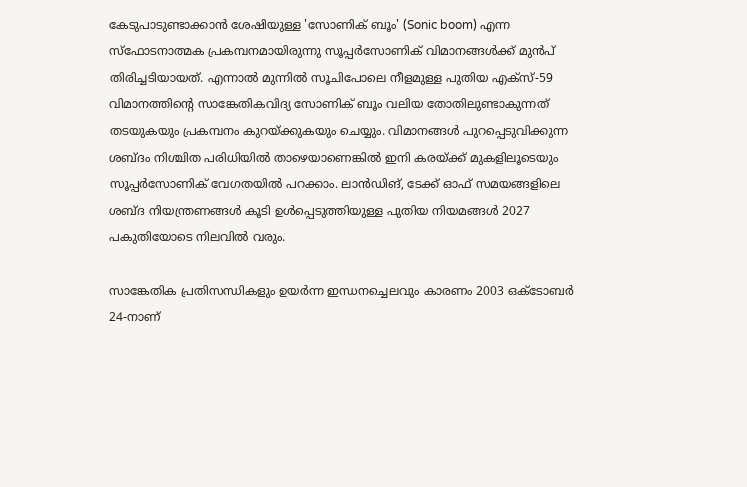കേടുപാടുണ്ടാക്കാൻ ശേഷിയുള്ള 'സോണിക് ബൂം' (Sonic boom) എന്ന സ്ഫോടനാത്മക പ്രകമ്പനമായിരുന്നു സൂപ്പർസോണിക് വിമാനങ്ങൾക്ക് മുൻപ് തിരിച്ചടിയായത്. എന്നാൽ മുന്നിൽ സൂചിപോലെ നീളമുള്ള പുതിയ എക്സ്-59 വിമാനത്തിന്റെ സാങ്കേതികവിദ്യ സോണിക് ബൂം വലിയ തോതിലുണ്ടാകുന്നത് തടയുകയും പ്രകമ്പനം കുറയ്ക്കുകയും ചെയ്യും. വിമാനങ്ങൾ പുറപ്പെടുവിക്കുന്ന ശബ്ദം നിശ്ചിത പരിധിയിൽ താഴെയാണെങ്കിൽ ഇനി കരയ്ക്ക് മുകളിലൂടെയും സൂപ്പർസോണിക് വേഗതയിൽ പറക്കാം. ലാൻഡിങ്, ടേക്ക് ഓഫ് സമയങ്ങളിലെ ശബ്ദ നിയന്ത്രണങ്ങൾ കൂടി ഉൾപ്പെടുത്തിയുള്ള പുതിയ നിയമങ്ങൾ 2027 പകുതിയോടെ നിലവിൽ വരും.

സാങ്കേതിക പ്രതിസന്ധികളും ഉയർന്ന ഇന്ധനച്ചെലവും കാരണം 2003 ഒക്ടോബർ 24-നാണ്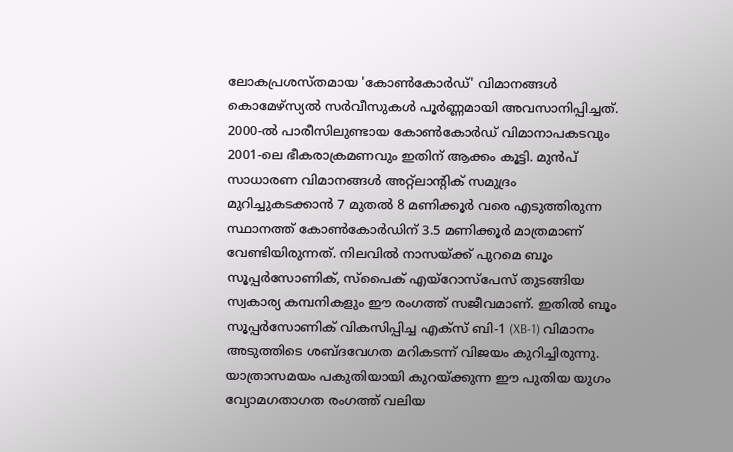ലോകപ്രശസ്തമായ 'കോൺകോർഡ്' വിമാനങ്ങൾ കൊമേഴ്‌സ്യൽ സർവീസുകൾ പൂർണ്ണമായി അവസാനിപ്പിച്ചത്. 2000-ൽ പാരീസിലുണ്ടായ കോൺകോർഡ് വിമാനാപകടവും 2001-ലെ ഭീകരാക്രമണവും ഇതിന് ആക്കം കൂട്ടി. മുൻപ് സാധാരണ വിമാനങ്ങൾ അറ്റ്ലാന്റിക് സമുദ്രം മുറിച്ചുകടക്കാൻ 7 മുതൽ 8 മണിക്കൂർ വരെ എടുത്തിരുന്ന സ്ഥാനത്ത് കോൺകോർഡിന് 3.5 മണിക്കൂർ മാത്രമാണ് വേണ്ടിയിരുന്നത്. നിലവിൽ നാസയ്ക്ക് പുറമെ ബൂം സൂപ്പർസോണിക്, സ്‌പൈക് എയ്റോസ്പേസ് തുടങ്ങിയ സ്വകാര്യ കമ്പനികളും ഈ രംഗത്ത് സജീവമാണ്. ഇതിൽ ബൂം സൂപ്പർസോണിക് വികസിപ്പിച്ച എക്സ് ബി-1 (XB-1) വിമാനം അടുത്തിടെ ശബ്ദവേഗത മറികടന്ന് വിജയം കുറിച്ചിരുന്നു. യാത്രാസമയം പകുതിയായി കുറയ്ക്കുന്ന ഈ പുതിയ യുഗം വ്യോമഗതാഗത രംഗത്ത് വലിയ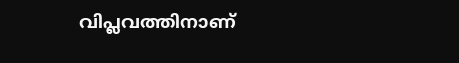വിപ്ലവത്തിനാണ്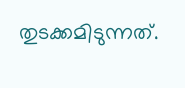തുടക്കമിടുന്നത്.